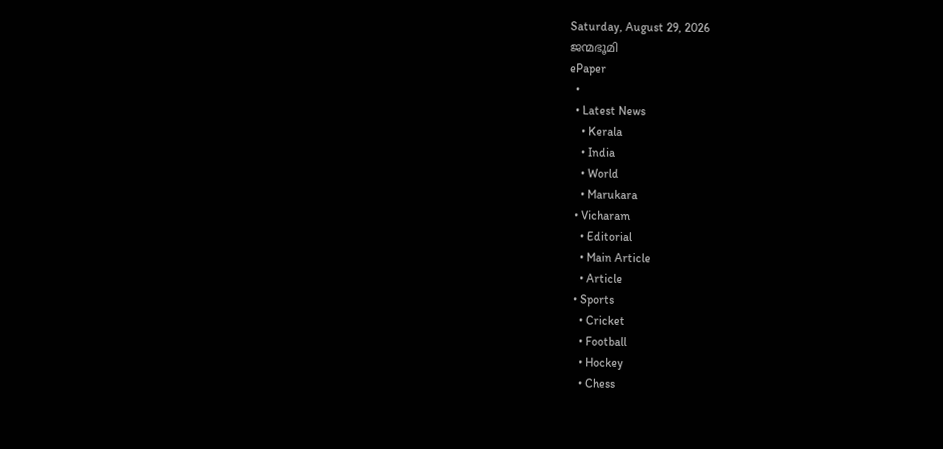Saturday, August 29, 2026
ജന്മഭൂമി
ePaper
  •
  • Latest News
    • Kerala
    • India
    • World
    • Marukara
  • Vicharam
    • Editorial
    • Main Article
    • Article
  • Sports
    • Cricket
    • Football
    • Hockey
    • Chess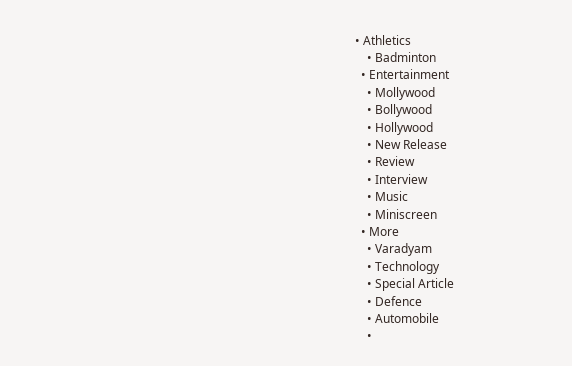• Athletics
    • Badminton
  • Entertainment
    • Mollywood
    • Bollywood
    • Hollywood
    • New Release
    • Review
    • Interview
    • Music
    • Miniscreen
  • More
    • Varadyam
    • Technology
    • Special Article
    • Defence
    • Automobile
    •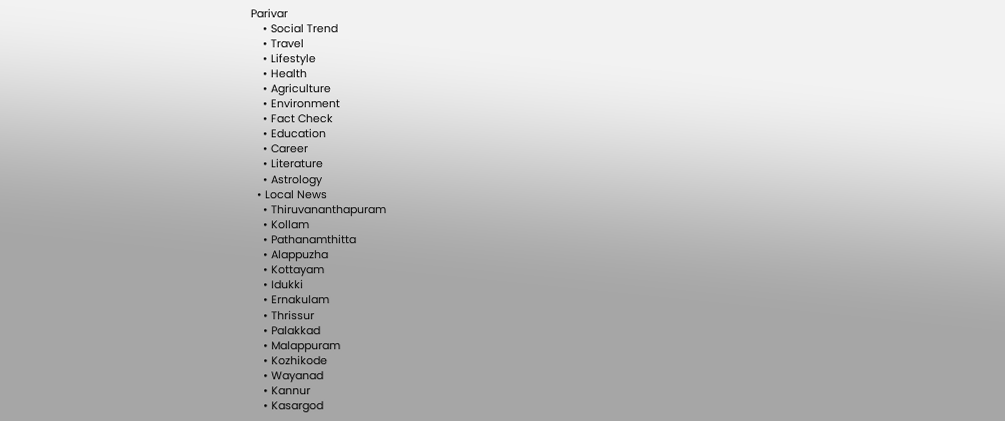Parivar
    • Social Trend
    • Travel
    • Lifestyle
    • Health
    • Agriculture
    • Environment
    • Fact Check
    • Education
    • Career
    • Literature
    • Astrology
  • Local News
    • Thiruvananthapuram
    • Kollam
    • Pathanamthitta
    • Alappuzha
    • Kottayam
    • Idukki
    • Ernakulam
    • Thrissur
    • Palakkad
    • Malappuram
    • Kozhikode
    • Wayanad
    • Kannur
    • Kasargod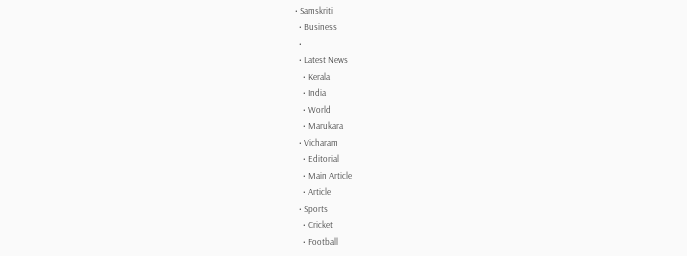• Samskriti
  • Business
  •
  • Latest News
    • Kerala
    • India
    • World
    • Marukara
  • Vicharam
    • Editorial
    • Main Article
    • Article
  • Sports
    • Cricket
    • Football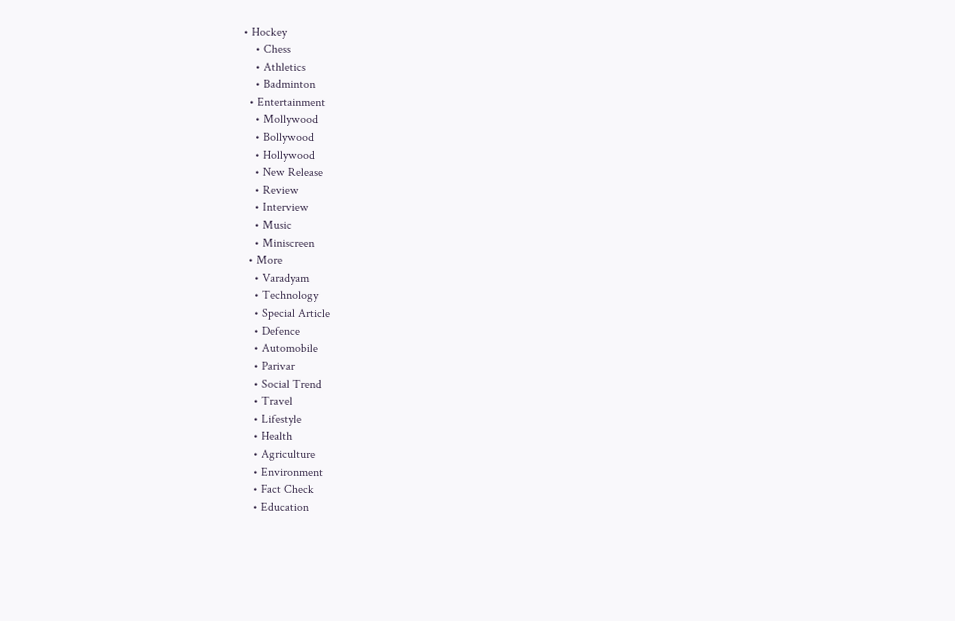• Hockey
    • Chess
    • Athletics
    • Badminton
  • Entertainment
    • Mollywood
    • Bollywood
    • Hollywood
    • New Release
    • Review
    • Interview
    • Music
    • Miniscreen
  • More
    • Varadyam
    • Technology
    • Special Article
    • Defence
    • Automobile
    • Parivar
    • Social Trend
    • Travel
    • Lifestyle
    • Health
    • Agriculture
    • Environment
    • Fact Check
    • Education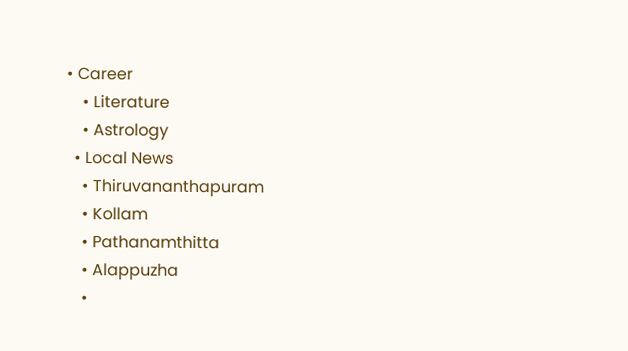• Career
    • Literature
    • Astrology
  • Local News
    • Thiruvananthapuram
    • Kollam
    • Pathanamthitta
    • Alappuzha
    •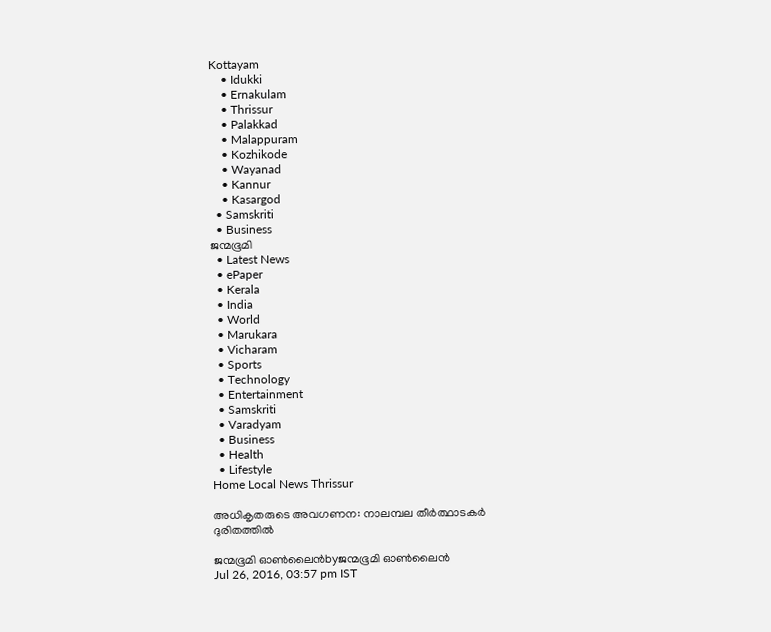Kottayam
    • Idukki
    • Ernakulam
    • Thrissur
    • Palakkad
    • Malappuram
    • Kozhikode
    • Wayanad
    • Kannur
    • Kasargod
  • Samskriti
  • Business
ജന്മഭൂമി
  • Latest News
  • ePaper
  • Kerala
  • India
  • World
  • Marukara
  • Vicharam
  • Sports
  • Technology
  • Entertainment
  • Samskriti
  • Varadyam
  • Business
  • Health
  • Lifestyle
Home Local News Thrissur

അധികൃതരുടെ അവഗണന: നാലമ്പല തീര്‍ത്ഥാടകര്‍ ദുരിതത്തില്‍

ജന്മഭൂമി ഓണ്‍ലൈന്‍byജന്മഭൂമി ഓണ്‍ലൈന്‍
Jul 26, 2016, 03:57 pm IST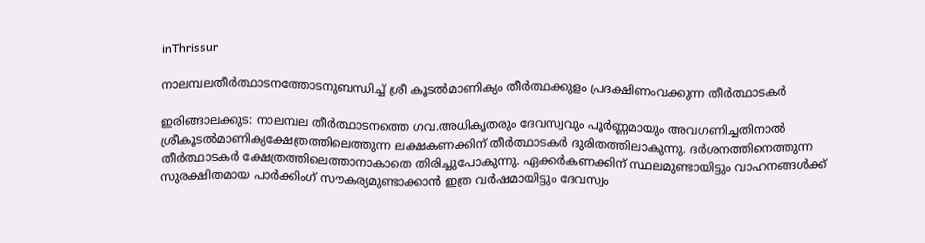inThrissur

നാലമ്പലതീര്‍ത്ഥാടനത്തോടനുബന്ധിച്ച് ശ്രീ കൂടല്‍മാണിക്യം തീര്‍ത്ഥക്കുളം പ്രദക്ഷിണംവക്കുന്ന തീര്‍ത്ഥാടകര്‍

ഇരിങ്ങാലക്കുട: നാലമ്പല തീര്‍ത്ഥാടനത്തെ ഗവ.അധികൃതരും ദേവസ്വവും പൂര്‍ണ്ണമായും അവഗണിച്ചതിനാല്‍ ശ്രീകൂടല്‍മാണിക്യക്ഷേത്രത്തിലെത്തുന്ന ലക്ഷകണക്കിന് തീര്‍ത്ഥാടകര്‍ ദുരിതത്തിലാകുന്നു. ദര്‍ശനത്തിനെത്തുന്ന തീര്‍ത്ഥാടകര്‍ ക്ഷേത്രത്തിലെത്താനാകാതെ തിരിച്ചുപോകുന്നു. ഏക്കര്‍കണക്കിന് സ്ഥലമുണ്ടായിട്ടും വാഹനങ്ങള്‍ക്ക് സുരക്ഷിതമായ പാര്‍ക്കിംഗ് സൗകര്യമുണ്ടാക്കാന്‍ ഇത്ര വര്‍ഷമായിട്ടും ദേവസ്വം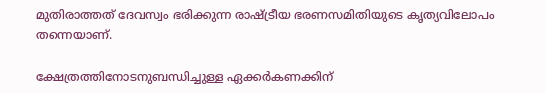മുതിരാത്തത് ദേവസ്വം ഭരിക്കുന്ന രാഷ്‌ട്രീയ ഭരണസമിതിയുടെ കൃത്യവിലോപം തന്നെയാണ്.

ക്ഷേത്രത്തിനോടനുബന്ധിച്ചുള്ള ഏക്കര്‍കണക്കിന്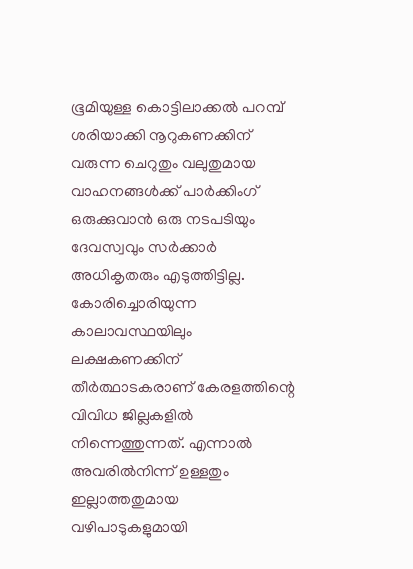ഭൂമിയുള്ള കൊട്ടിലാക്കല്‍ പറമ്പ് ശരിയാക്കി നൂറുകണക്കിന് വരുന്ന ചെറുതും വലുതുമായ വാഹനങ്ങള്‍ക്ക് പാര്‍ക്കിംഗ് ഒരുക്കുവാന്‍ ഒരു നടപടിയും ദേവസ്വവും സര്‍ക്കാര്‍ അധികൃതരും എടുത്തിട്ടില്ല. കോരിച്ചൊരിയുന്ന കാലാവസ്ഥയിലും ലക്ഷകണക്കിന് തീര്‍ത്ഥാടകരാണ് കേരളത്തിന്റെ വിവിധ ജില്ലകളില്‍ നിന്നെത്തുന്നത്. എന്നാല്‍ അവരില്‍നിന്ന് ഉള്ളതും ഇല്ലാത്തതുമായ വഴിപാടുകളുമായി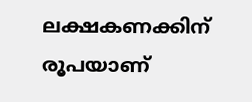ലക്ഷകണക്കിന് രൂപയാണ്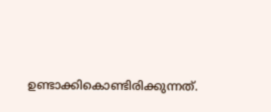ഉണ്ടാക്കികൊണ്ടിരിക്കുന്നത്.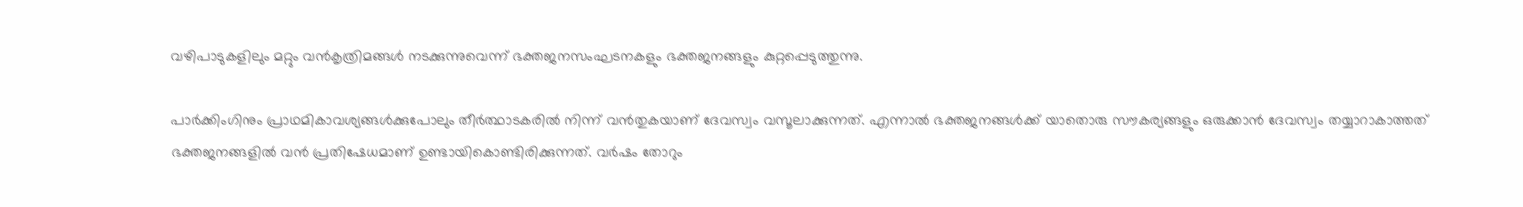വഴിപാടുകളിലും മറ്റും വന്‍കൃത്രിമങ്ങള്‍ നടക്കുന്നുവെന്ന് ഭക്തജനസംഘടനകളും ഭക്തജനങ്ങളും കുറ്റപ്പെടുത്തുന്നു.

പാര്‍ക്കിംഗിനും പ്രാഥമികാവശ്യങ്ങള്‍ക്കുപോലും തീര്‍ത്ഥാടകരില്‍ നിന്ന് വന്‍തുകയാണ് ദേവസ്വം വസൂലാക്കുന്നത്. എന്നാല്‍ ഭക്തജനങ്ങള്‍ക്ക് യാതൊരു സൗകര്യങ്ങളും ഒരുക്കാന്‍ ദേവസ്വം തയ്യാറാകാത്തത് ഭക്തജനങ്ങളില്‍ വന്‍ പ്രതിഷേധമാണ് ഉണ്ടായികൊണ്ടിരിക്കുന്നത്. വര്‍ഷം തോറും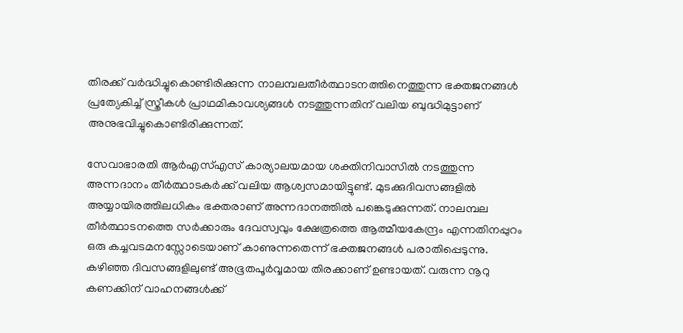തിരക്ക് വര്‍ദ്ധിച്ചുകൊണ്ടിരിക്കുന്ന നാലമ്പലതീര്‍ത്ഥാടനത്തിനെത്തുന്ന ഭക്തജനങ്ങള്‍ പ്രത്യേകിച്ച് സ്ത്രീകള്‍ പ്രാഥമികാവശ്യങ്ങള്‍ നടത്തുന്നതിന് വലിയ ബുദ്ധിമുട്ടാണ് അനുഭവിച്ചുകൊണ്ടിരിക്കുന്നത്.

സേവാഭാരതി ആര്‍എസ്എസ് കാര്യാലയമായ ശക്തിനിവാസില്‍ നടത്തുന്ന അന്നദാനം തീര്‍ത്ഥാടകര്‍ക്ക് വലിയ ആശ്വസമായിട്ടുണ്ട്. മുടക്കുദിവസങ്ങളില്‍ അയ്യായിരത്തിലധികം ഭക്തരാണ് അന്നദാനത്തില്‍ പങ്കെടുക്കുന്നത്. നാലമ്പല തീര്‍ത്ഥാടനത്തെ സര്‍ക്കാരും ദേവസ്വവും ക്ഷേത്രത്തെ ആത്മീയകേന്ദ്രം എന്നതിനപ്പുറം ഒരു കച്ചവടമനസ്സോടെയാണ് കാണുന്നതെന്ന് ഭക്തജനങ്ങള്‍ പരാതിപ്പെടുന്നു. കഴിഞ്ഞ ദിവസങ്ങളിലുണ്ട് അഭൂതപൂര്‍വ്വമായ തിരക്കാണ് ഉണ്ടായത്. വരുന്ന നൂറു കണക്കിന് വാഹനങ്ങള്‍ക്ക്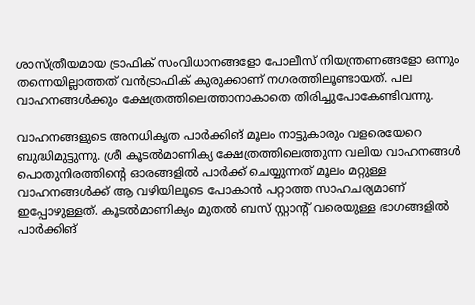ശാസ്ത്രീയമായ ട്രാഫിക് സംവിധാനങ്ങളോ പോലീസ് നിയന്ത്രണങ്ങളോ ഒന്നും തന്നെയില്ലാത്തത് വന്‍ട്രാഫിക് കുരുക്കാണ് നഗരത്തിലൂണ്ടായത്. പല വാഹനങ്ങള്‍ക്കും ക്ഷേത്രത്തിലെത്താനാകാതെ തിരിച്ചുപോകേണ്ടിവന്നു.

വാഹനങ്ങളുടെ അനധികൃത പാര്‍ക്കിങ് മൂലം നാട്ടുകാരും വളരെയേറെ ബുദ്ധിമുട്ടുന്നു. ശ്രീ കൂടല്‍മാണിക്യ ക്ഷേത്രത്തിലെത്തുന്ന വലിയ വാഹനങ്ങള്‍ പൊതുനിരത്തിന്റെ ഓരങ്ങളില്‍ പാര്‍ക്ക് ചെയ്യുന്നത് മൂലം മറ്റുള്ള വാഹനങ്ങള്‍ക്ക് ആ വഴിയിലൂടെ പോകാന്‍ പറ്റാത്ത സാഹചര്യമാണ് ഇപ്പോഴുള്ളത്. കൂടല്‍മാണിക്യം മുതല്‍ ബസ് സ്റ്റാന്റ് വരെയുള്ള ഭാഗങ്ങളില്‍ പാര്‍ക്കിങ്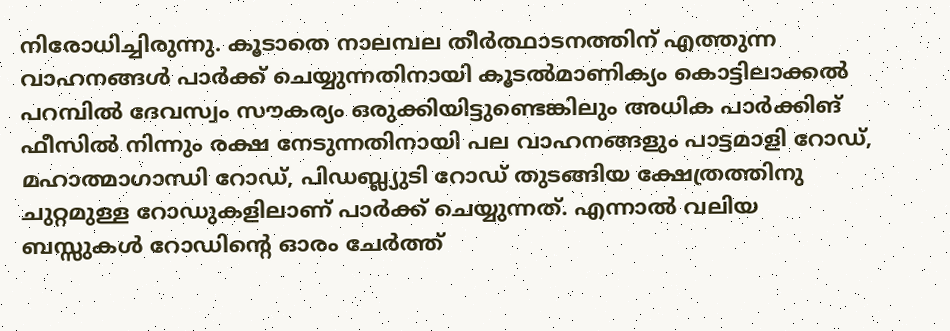നിരോധിച്ചിരുന്നു. കൂടാതെ നാലമ്പല തീര്‍ത്ഥാടനത്തിന് എത്തുന്ന വാഹനങ്ങള്‍ പാര്‍ക്ക് ചെയ്യുന്നതിനായി കൂടല്‍മാണിക്യം കൊട്ടിലാക്കല്‍ പറമ്പില്‍ ദേവസ്വം സൗകര്യം ഒരുക്കിയിട്ടുണ്ടെങ്കിലും അധിക പാര്‍ക്കിങ് ഫീസില്‍ നിന്നും രക്ഷ നേടുന്നതിനായി പല വാഹനങ്ങളും പാട്ടമാളി റോഡ്, മഹാത്മാഗാന്ധി റോഡ്, പിഡബ്ല്യുടി റോഡ് തുടങ്ങിയ ക്ഷേത്രത്തിനു ചുറ്റമുള്ള റോഡുകളിലാണ് പാര്‍ക്ക് ചെയ്യുന്നത്. എന്നാല്‍ വലിയ ബസ്സുകള്‍ റോഡിന്റെ ഓരം ചേര്‍ത്ത്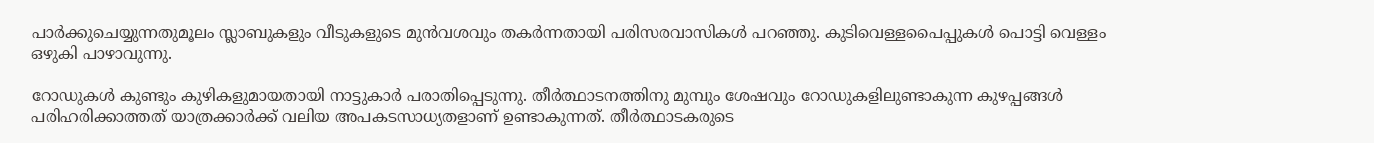പാര്‍ക്കുചെയ്യുന്നതുമൂലം സ്ലാബുകളും വീടുകളുടെ മുന്‍വശവും തകര്‍ന്നതായി പരിസരവാസികള്‍ പറഞ്ഞു. കുടിവെള്ളപൈപ്പുകള്‍ പൊട്ടി വെള്ളം ഒഴുകി പാഴാവുന്നു.

റോഡുകള്‍ കുണ്ടും കുഴികളുമായതായി നാട്ടുകാര്‍ പരാതിപ്പെടുന്നു. തീര്‍ത്ഥാടനത്തിനു മുമ്പും ശേഷവും റോഡുകളിലുണ്ടാകുന്ന കുഴപ്പങ്ങള്‍ പരിഹരിക്കാത്തത് യാത്രക്കാര്‍ക്ക് വലിയ അപകടസാധ്യതളാണ് ഉണ്ടാകുന്നത്. തീര്‍ത്ഥാടകരുടെ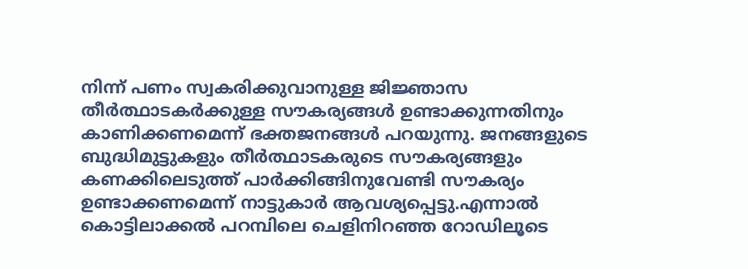നിന്ന് പണം സ്വകരിക്കുവാനുള്ള ജിജ്ഞാസ തീര്‍ത്ഥാടകര്‍ക്കുള്ള സൗകര്യങ്ങള്‍ ഉണ്ടാക്കുന്നതിനും കാണിക്കണമെന്ന് ഭക്തജനങ്ങള്‍ പറയുന്നു. ജനങ്ങളുടെ ബുദ്ധിമുട്ടുകളും തീര്‍ത്ഥാടകരുടെ സൗകര്യങ്ങളും കണക്കിലെടുത്ത് പാര്‍ക്കിങ്ങിനുവേണ്ടി സൗകര്യം ഉണ്ടാക്കണമെന്ന് നാട്ടുകാര്‍ ആവശ്യപ്പെട്ടു.എന്നാല്‍ കൊട്ടിലാക്കല്‍ പറമ്പിലെ ചെളിനിറഞ്ഞ റോഡിലൂടെ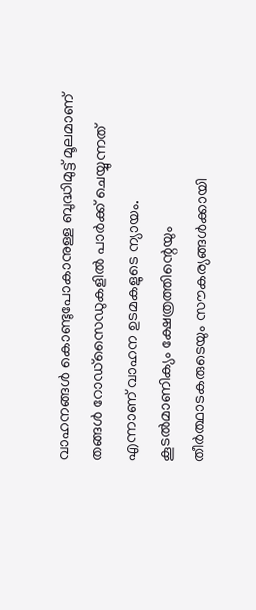വാഹനങ്ങള്‍ കൊണ്ടുപോകാനുള്ള ബുദ്ധിമുട്ട് മൂലമാണ് തങ്ങള്‍ റോഡ്‌സൈഡുകളില്‍ പാര്‍ക്ക് ചെയ്യുന്നത് എന്നാണ് വാഹന ഉടമകളുടെ ന്യായം. കൂടല്‍മാണിക്യം ക്ഷേത്രത്തിന്റെയും തീര്‍ത്ഥാടകരുടെയും സൗകര്യങ്ങള്‍ക്കായി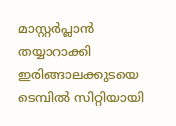മാസ്റ്റര്‍പ്ലാന്‍ തയ്യാറാക്കി ഇരിങ്ങാലക്കുടയെ ടെമ്പില്‍ സിറ്റിയായി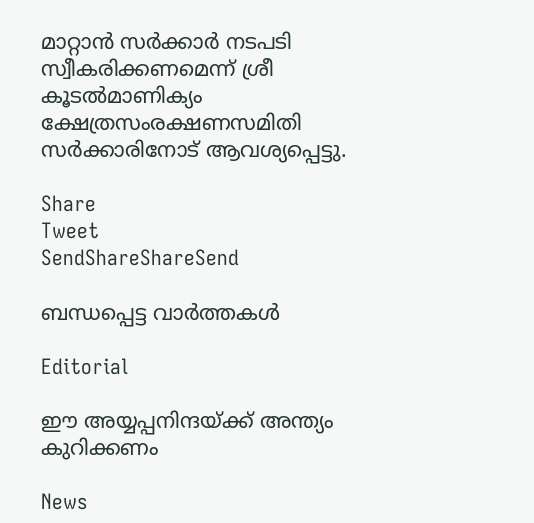മാറ്റാന്‍ സര്‍ക്കാര്‍ നടപടി സ്വീകരിക്കണമെന്ന് ശ്രീ കൂടല്‍മാണിക്യം ക്ഷേത്രസംരക്ഷണസമിതി സര്‍ക്കാരിനോട് ആവശ്യപ്പെട്ടു.

Share
Tweet
SendShareShareSend

ബന്ധപ്പെട്ട വാര്‍ത്തകള്‍

Editorial

ഈ അയ്യപ്പനിന്ദയ്‌ക്ക് അന്ത്യം കുറിക്കണം

News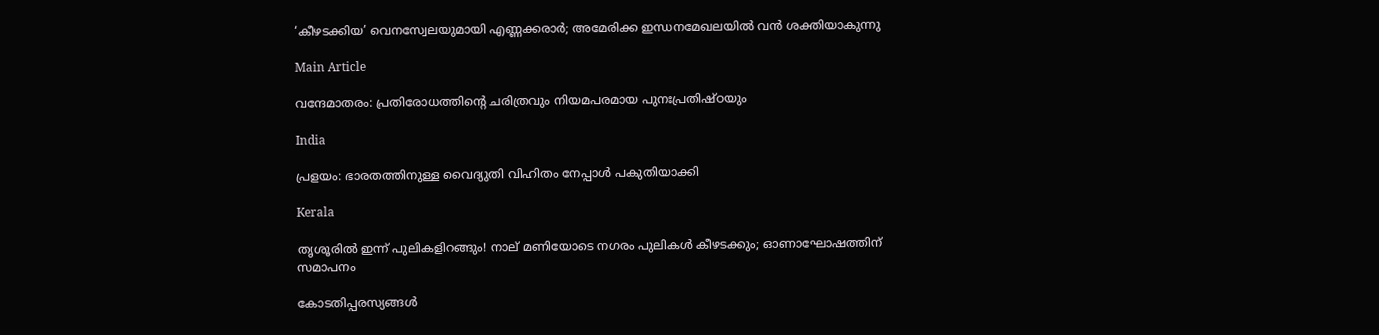‘കീഴടക്കിയ’ വെനസ്വേലയുമായി എണ്ണക്കരാർ; അമേരിക്ക ഇന്ധനമേഖലയിൽ വൻ ശക്തിയാകുന്നു

Main Article

വന്ദേമാതരം: പ്രതിരോധത്തിന്റെ ചരിത്രവും നിയമപരമായ പുനഃപ്രതിഷ്ഠയും

India

പ്രളയം: ഭാരതത്തിനുള്ള വൈദ്യുതി വിഹിതം നേപ്പാള്‍ പകുതിയാക്കി

Kerala

തൃശൂരിൽ ഇന്ന് പുലികളിറങ്ങും! നാല് മണിയോടെ നഗരം പുലികൾ കീഴടക്കും; ഓണാഘോഷത്തിന് സമാപനം

കോടതിപ്പരസ്യങ്ങള്‍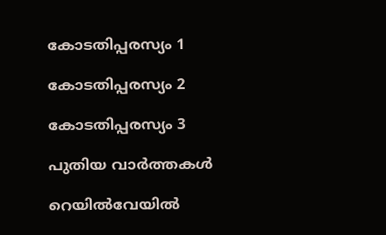കോടതിപ്പരസ്യം 1

കോടതിപ്പരസ്യം 2

കോടതിപ്പരസ്യം 3

പുതിയ വാര്‍ത്തകള്‍

റെയില്‍വേയില്‍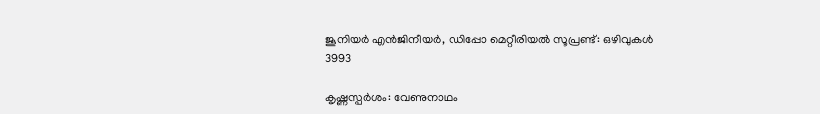ജൂനിയര്‍ എന്‍ജിനീയര്‍, ഡിപ്പോ മെറ്റീരിയല്‍ സൂപ്രണ്ട്: ഒഴിവുകള്‍ 3993

കൃഷ്ണസ്പര്‍ശം: വേണുനാഥം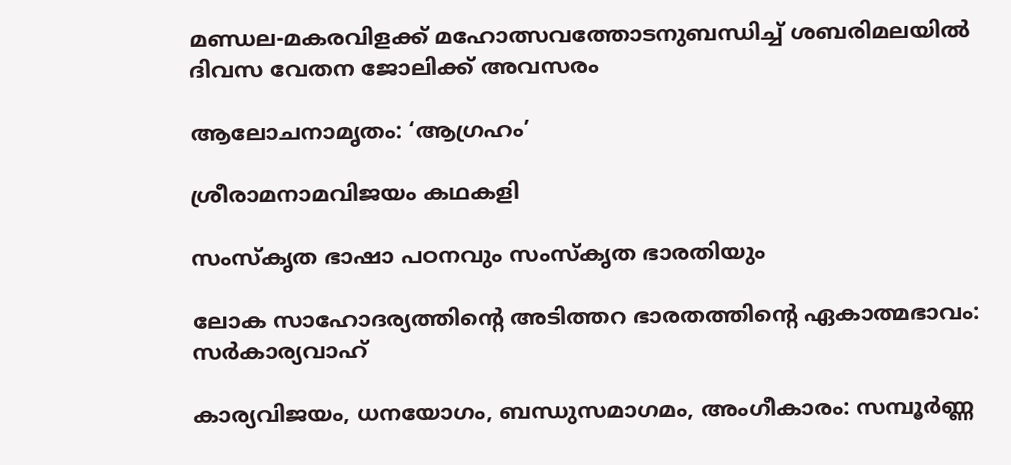മണ്ഡല-മകരവിളക്ക് മഹോത്സവത്തോടനുബന്ധിച്ച് ശബരിമലയില്‍ ദിവസ വേതന ജോലിക്ക് അവസരം

ആലോചനാമൃതം: ‘ആഗ്രഹം’

ശ്രീരാമനാമവിജയം കഥകളി

സംസ്‌കൃത ഭാഷാ പഠനവും സംസ്‌കൃത ഭാരതിയും

ലോക സാഹോദര്യത്തിന്റെ അടിത്തറ ഭാരതത്തിന്റെ ഏകാത്മഭാവം: സര്‍കാര്യവാഹ്

കാര്യവിജയം, ധനയോഗം, ബന്ധുസമാഗമം, അംഗീകാരം: സമ്പൂർണ്ണ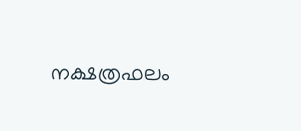നക്ഷത്രഫലം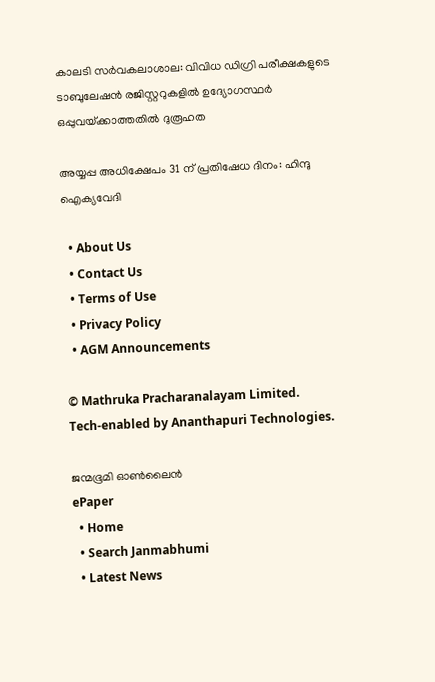കാലടി സര്‍വകലാശാല: വിവിധ ഡിഗ്രി പരീക്ഷകളുടെ ടാബുലേഷന്‍ രജിസ്റ്ററുകളില്‍ ഉദ്യോഗസ്ഥര്‍ ഒപ്പുവയ്‌ക്കാത്തതില്‍ ദുരൂഹത

അയ്യപ്പ അധിക്ഷേപം 31 ന് പ്രതിഷേധ ദിനം: ഹിന്ദു ഐക്യവേദി

  • About Us
  • Contact Us
  • Terms of Use
  • Privacy Policy
  • AGM Announcements

© Mathruka Pracharanalayam Limited.
Tech-enabled by Ananthapuri Technologies.

ജന്മഭൂമി ഓണ്‍ലൈന്‍
ePaper
  • Home
  • Search Janmabhumi
  • Latest News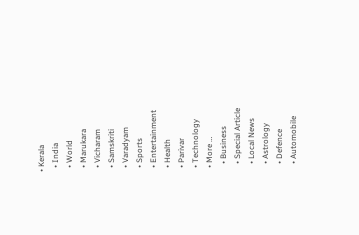• Kerala
  • India
  • World
  • Marukara
  • Vicharam
  • Samskriti
  • Varadyam
  • Sports
  • Entertainment
  • Health
  • Parivar
  • Technology
  • More …
    • Business
    • Special Article
    • Local News
    • Astrology
    • Defence
    • Automobile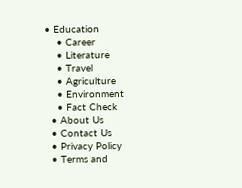• Education
    • Career
    • Literature
    • Travel
    • Agriculture
    • Environment
    • Fact Check
  • About Us
  • Contact Us
  • Privacy Policy
  • Terms and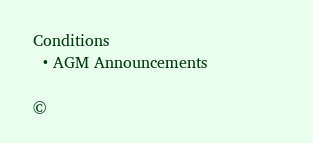Conditions
  • AGM Announcements

©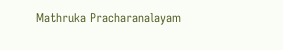Mathruka Pracharanalayam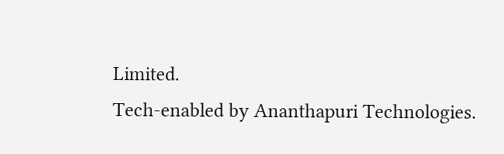Limited.
Tech-enabled by Ananthapuri Technologies.